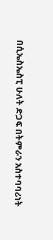በሲኤስኤስፒ ሁለት ድጋፍ በትምራን አስተባባሪነት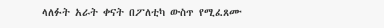ላለፉት አራት ቀናት በፖለቲካ ውስጥ የሚፈጸሙ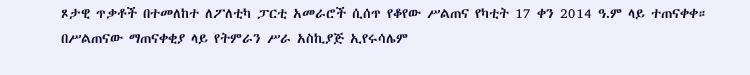ጾታዊ ጥቃቶች በተመለከተ ለፖለቲካ ፓርቲ አመራሮች ሲሰጥ የቆየው ሥልጠና የካቲት 17 ቀን 2014 ዓ.ም ላይ ተጠናቀቀ።
በሥልጠናው ማጠናቀቂያ ላይ የትምራን ሥራ አስኪያጅ ኢየሩሳሌም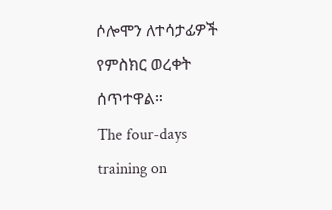ሶሎሞን ለተሳታፊዎች የምስክር ወረቀት ሰጥተዋል።
The four-days training on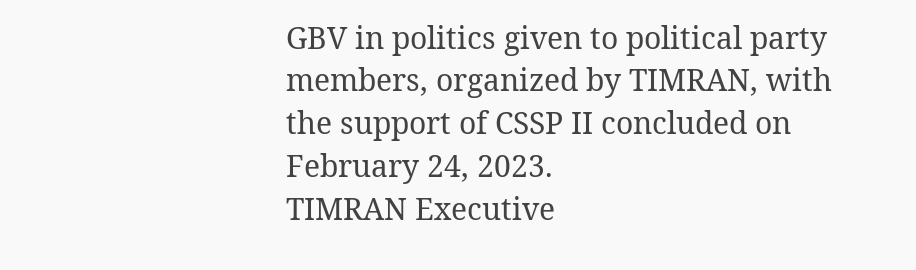GBV in politics given to political party members, organized by TIMRAN, with the support of CSSP II concluded on February 24, 2023.
TIMRAN Executive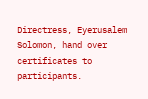Directress, Eyerusalem Solomon, hand over certificates to participants.